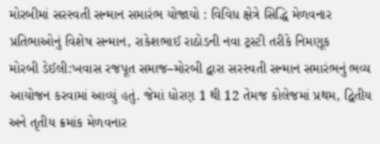મોરબીમાં સરસ્વતી સન્માન સમારંભ યોજાયો : વિવિધ ક્ષેત્રે સિદ્ધિ મેળવનાર પ્રતિભાઓનું વિશેષ સન્માન, રાકેશભાઈ રાઠોડની નવા ટ્રસ્ટી તરીકે નિમણૂક
મોરબી ડેઈલી:ખવાસ રજપૂત સમાજ–મોરબી દ્વારા સરસ્વતી સન્માન સમારંભનું ભવ્ય આયોજન કરવામાં આવ્યું હતું. જેમાં ધોરણ 1 થી 12 તેમજ કોલેજમાં પ્રથમ, દ્વિતીય અને તૃતીય ક્રમાંક મેળવનાર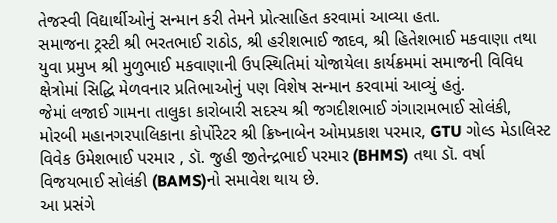તેજસ્વી વિદ્યાર્થીઓનું સન્માન કરી તેમને પ્રોત્સાહિત કરવામાં આવ્યા હતા.
સમાજના ટ્રસ્ટી શ્રી ભરતભાઈ રાઠોડ, શ્રી હરીશભાઈ જાદવ, શ્રી હિતેશભાઈ મકવાણા તથા યુવા પ્રમુખ શ્રી મુળુભાઈ મકવાણાની ઉપસ્થિતિમાં યોજાયેલા કાર્યક્રમમાં સમાજની વિવિધ ક્ષેત્રોમાં સિદ્ધિ મેળવનાર પ્રતિભાઓનું પણ વિશેષ સન્માન કરવામાં આવ્યું હતું.
જેમાં લજાઈ ગામના તાલુકા કારોબારી સદસ્ય શ્રી જગદીશભાઈ ગંગારામભાઈ સોલંકી, મોરબી મહાનગરપાલિકાના કોર્પોરેટર શ્રી ક્રિષ્નાબેન ઓમપ્રકાશ પરમાર, GTU ગોલ્ડ મેડાલિસ્ટ વિવેક ઉમેશભાઈ પરમાર , ડૉ. જુહી જીતેન્દ્રભાઈ પરમાર (BHMS) તથા ડૉ. વર્ષા વિજયભાઈ સોલંકી (BAMS)નો સમાવેશ થાય છે.
આ પ્રસંગે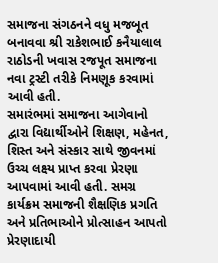સમાજના સંગઠનને વધુ મજબૂત બનાવવા શ્રી રાકેશભાઈ કનૈયાલાલ રાઠોડની ખવાસ રજપૂત સમાજના નવા ટ્રસ્ટી તરીકે નિમણૂક કરવામાં આવી હતી.
સમારંભમાં સમાજના આગેવાનો દ્વારા વિદ્યાર્થીઓને શિક્ષણ, મહેનત, શિસ્ત અને સંસ્કાર સાથે જીવનમાં ઉચ્ચ લક્ષ્ય પ્રાપ્ત કરવા પ્રેરણા આપવામાં આવી હતી. સમગ્ર કાર્યક્રમ સમાજની શૈક્ષણિક પ્રગતિ અને પ્રતિભાઓને પ્રોત્સાહન આપતો પ્રેરણાદાયી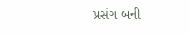પ્રસંગ બની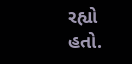રહ્યો હતો.